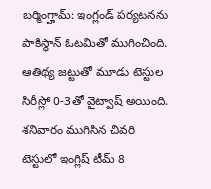బర్మింగ్హామ్: ఇంగ్లండ్ పర్యటనను పాకిస్థాన్ ఓటమితో ముగించింది. ఆతిథ్య జట్టుతో మూడు టెస్టుల సిరీస్లో 0-3తో వైట్వాష్ అయింది. శనివారం ముగిసిన చివరి టెస్టులో ఇంగ్లిష్ టీమ్ 8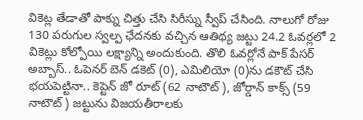వికెట్ల తేడాతో పాక్ను చిత్తు చేసి సిరీస్ను స్వీప్ చేసింది. నాలుగో రోజు 130 పరుగుల స్వల్ప ఛేదనకు వచ్చిన ఆతిథ్య జట్టు 24.2 ఓవర్లలో 2 వికెట్లు కోల్పోయి లక్ష్యాన్ని అందుకుంది. తొలి ఓవర్లోనే పాక్ పేసర్ అబ్బాస్.. ఓపెనర్ బెన్ డకెట్ (0), ఎమిలియో (0)ను డకౌట్ చేసి భయపెట్టినా.. కెప్టెన్ జో రూట్ (62 నాటౌట్), జోర్డాన్ కాక్స్ (59 నాటౌట్) జట్టును విజయతీరాలకు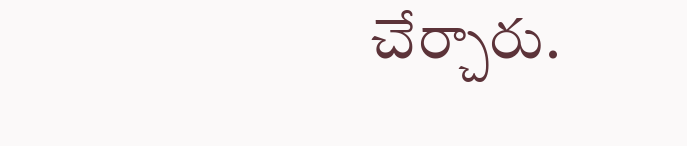చేర్చారు.